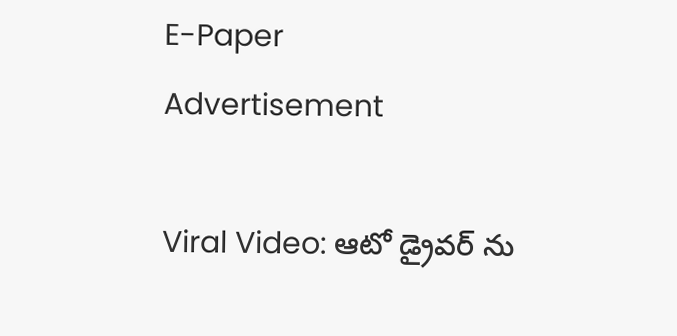E-Paper
Advertisement

Viral Video: ఆటో డ్రైవర్ ను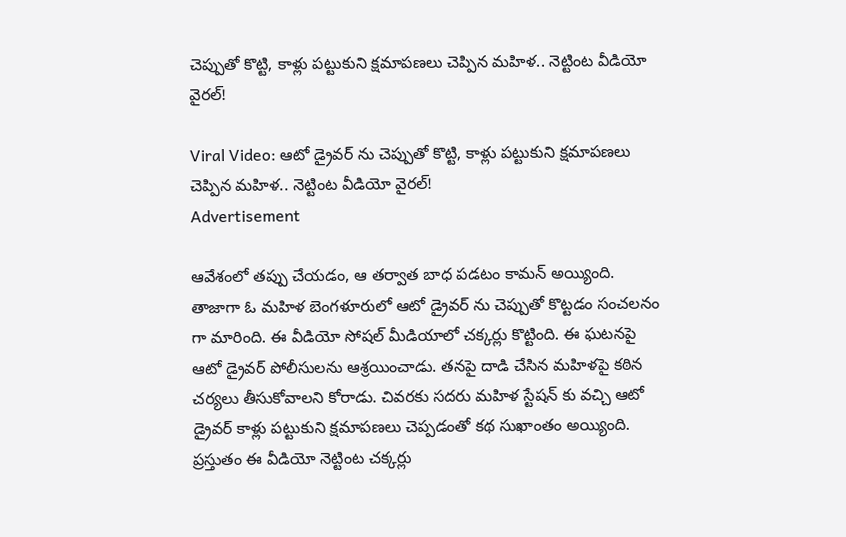చెప్పుతో కొట్టి, కాళ్లు పట్టుకుని క్షమాపణలు చెప్పిన మహిళ.. నెట్టింట వీడియో వైరల్!

Viral Video: ఆటో డ్రైవర్ ను చెప్పుతో కొట్టి, కాళ్లు పట్టుకుని క్షమాపణలు చెప్పిన మహిళ.. నెట్టింట వీడియో వైరల్!
Advertisement

ఆవేశంలో తప్పు చేయడం, ఆ తర్వాత బాధ పడటం కామన్ అయ్యింది. తాజాగా ఓ మహిళ బెంగళూరులో ఆటో డ్రైవర్ ను చెప్పుతో కొట్టడం సంచలనం గా మారింది. ఈ వీడియో సోషల్ మీడియాలో చక్కర్లు కొట్టింది. ఈ ఘటనపై ఆటో డ్రైవర్ పోలీసులను ఆశ్రయించాడు. తనపై దాడి చేసిన మహిళపై కఠిన చర్యలు తీసుకోవాలని కోరాడు. చివరకు సదరు మహిళ స్టేషన్ కు వచ్చి ఆటో డ్రైవర్ కాళ్లు పట్టుకుని క్షమాపణలు చెప్పడంతో కథ సుఖాంతం అయ్యింది. ప్రస్తుతం ఈ వీడియో నెట్టింట చక్కర్లు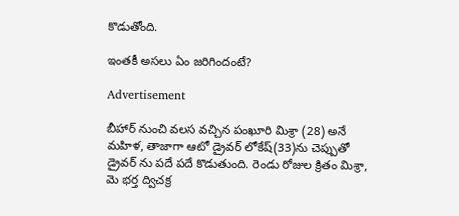కొడుతోంది.

ఇంతకీ అసలు ఏం జరిగిందంటే?

Advertisement

బీహార్ నుంచి వలస వచ్చిన పంఖూరి మిశ్రా (28) అనే మహిళ, తాజాగా ఆటో డ్రైవర్ లోకేష్(33)ను చెప్పుతో డ్రైవర్‌ ను పదే పదే కొడుతుంది. రెండు రోజుల క్రితం మిశ్రా, మె భర్త ద్విచక్ర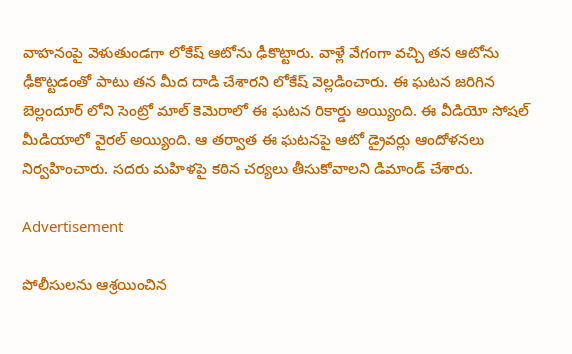వాహనంపై వెళుతుండగా లోకేష్ ఆటోను ఢీకొట్టారు. వాళ్లే వేగంగా వచ్చి తన ఆటోను ఢీకొట్టడంతో పాటు తన మీద దాడి చేశారని లోకేష్ వెల్లడించారు. ఈ ఘటన జరిగిన బెల్లందూర్‌ లోని సెంట్రో మాల్ కెమెరాలో ఈ ఘటన రికార్డు అయ్యింది. ఈ వీడియో సోషల్ మీడియాలో వైరల్ అయ్యింది. ఆ తర్వాత ఈ ఘటనపై ఆటో డ్రైవర్లు ఆందోళనలు నిర్వహించారు. సదరు మహిళపై కఠిన చర్యలు తీసుకోవాలని డిమాండ్ చేశారు.

Advertisement

పోలీసులను ఆశ్రయించిన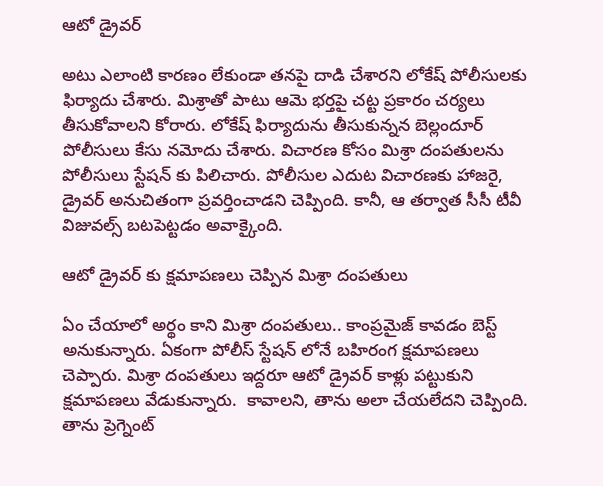ఆటో డ్రైవర్

అటు ఎలాంటి కారణం లేకుండా తనపై దాడి చేశారని లోకేష్ పోలీసులకు ఫిర్యాదు చేశారు. మిశ్రాతో పాటు ఆమె భర్తపై చట్ట ప్రకారం చర్యలు తీసుకోవాలని కోరారు. లోకేష్ ఫిర్యాదును తీసుకున్నన బెల్లందూర్ పోలీసులు కేసు నమోదు చేశారు. విచారణ కోసం మిశ్రా దంపతులను పోలీసులు స్టేషన్ కు పిలిచారు. పోలీసుల ఎదుట విచారణకు హాజరై, డ్రైవర్ అనుచితంగా ప్రవర్తించాడని చెప్పింది. కానీ, ఆ తర్వాత సీసీ టీవీ విజువల్స్ బటపెట్టడం అవాక్కైంది.

ఆటో డ్రైవర్ కు క్షమాపణలు చెప్పిన మిశ్రా దంపతులు

ఏం చేయాలో అర్థం కాని మిశ్రా దంపతులు.. కాంప్రమైజ్ కావడం బెస్ట్ అనుకున్నారు. ఏకంగా పోలీస్ స్టేషన్ లోనే బహిరంగ క్షమాపణలు చెప్పారు. మిశ్రా దంపతులు ఇద్దరూ ఆటో డ్రైవర్ కాళ్లు పట్టుకుని క్షమాపణలు వేడుకున్నారు.  కావాలని, తాను అలా చేయలేదని చెప్పింది. తాను ప్రెగ్నెంట్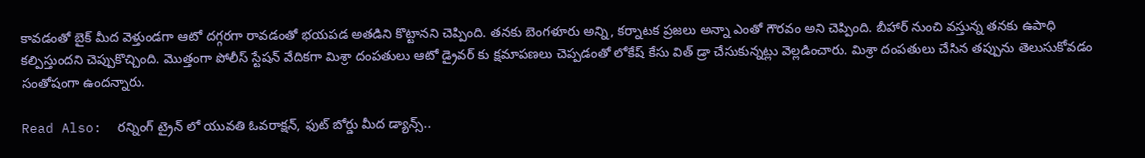కావడంతో బైక్ మీద వెళ్తుండగా ఆటో దగ్గరగా రావడంతో భయపడ అతడిని కొట్టానని చెప్పింది. తనకు బెంగళూరు అన్ని, కర్నాటక ప్రజలు అన్నా ఎంతో గౌరవం అని చెప్పింది. బీహార్ నుంచి వస్తున్న తనకు ఉపాధి కల్పిస్తుందని చెప్పుకొచ్చింది. మొత్తంగా పోలీస్ స్టేషన్ వేదికగా మిశ్రా దంపతులు ఆటో డ్రైవర్ కు క్షమాపణలు చెప్పడంతో లోకేష్ కేసు విత్ డ్రా చేసుకున్నట్లు వెల్లడించారు. మిశ్రా దంపతులు చేసిన తప్పును తెలుసుకోవడం సంతోషంగా ఉందన్నారు.

Read Also:  రన్నింగ్ ట్రైన్ లో యువతి ఓవరాక్షన్, ఫుట్ బోర్డు మీద డ్యాన్స్..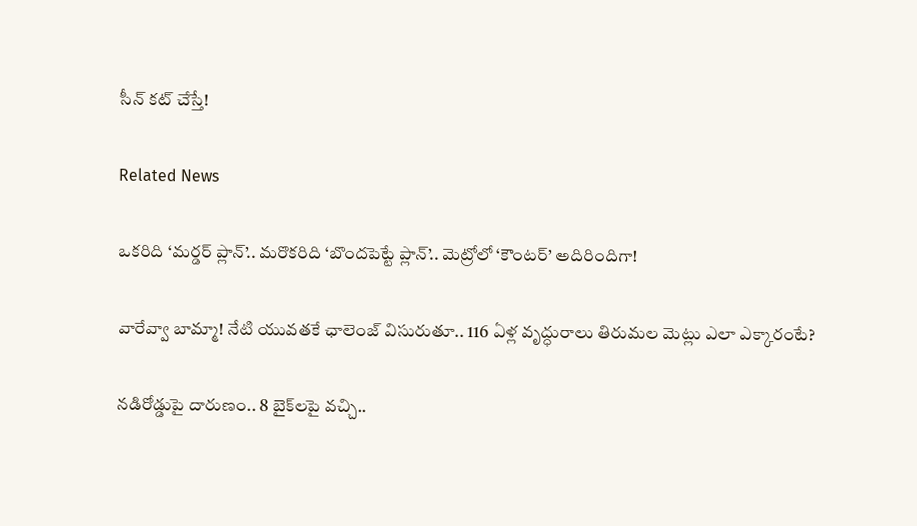సీన్ కట్ చేస్తే!

Related News

ఒకరిది ‘మర్డర్ ప్లాన్’.. మరొకరిది ‘బొందపెట్టే ప్లాన్’.. మెట్రోలో ‘కౌంటర్’ అదిరిందిగా!

వారేవ్వా బామ్మా! నేటి యువతకే ఛాలెంజ్ విసురుతూ.. 116 ఏళ్ల వృద్ధురాలు తిరుమల మెట్లు ఎలా ఎక్కారంటే?

నడిరోడ్డుపై దారుణం.. 8 బైక్‌లపై వచ్చి..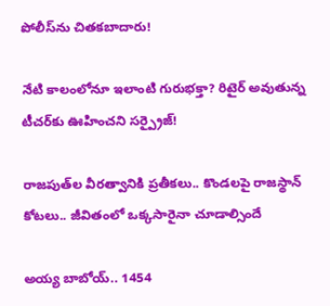పోలీస్‌ను చితకబాదారు!

నేటి కాలంలోనూ ఇలాంటి గురుభక్తా? రిటైర్ అవుతున్న టీచర్‌కు ఊహించని సర్ప్రైజ్!

రాజపుత్‌ల వీరత్వానికి ప్రతీకలు.. కొండలపై రాజస్థాన్ కోటలు.. జీవితంలో ఒక్కసారైనా చూడాల్సిందే

అయ్య బాబోయ్.. 1454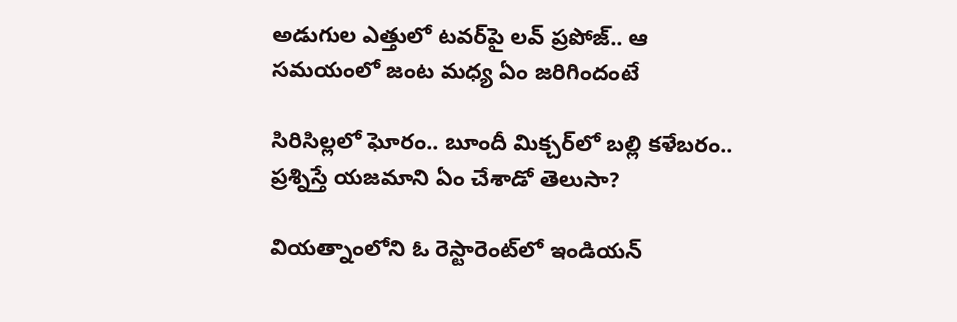అడుగుల ఎత్తులో టవర్‌పై లవ్‌ ప్రపోజ్‌.. ఆ సమయంలో జంట మధ్య ఏం జరిగిందంటే

సిరిసిల్లలో ఘోరం.. బూందీ మిక్చర్‌లో బల్లి కళేబరం.. ప్రశ్నిస్తే యజమాని ఏం చేశాడో తెలుసా?

వియత్నాంలోని ఓ రెస్టారెంట్‌లో ఇండియన్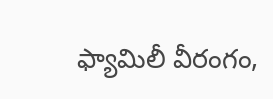ఫ్యామిలీ వీరంగం,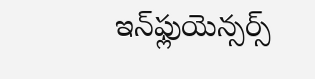ఇన్‌ఫ్లుయెన్సర్స్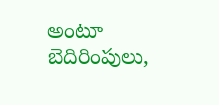అంటూ బెదిరింపులు,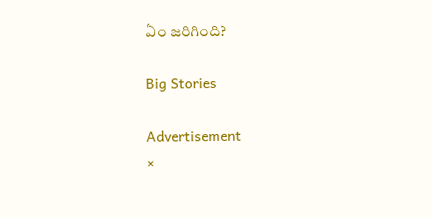ఏం జరిగింది?

Big Stories

Advertisement
×